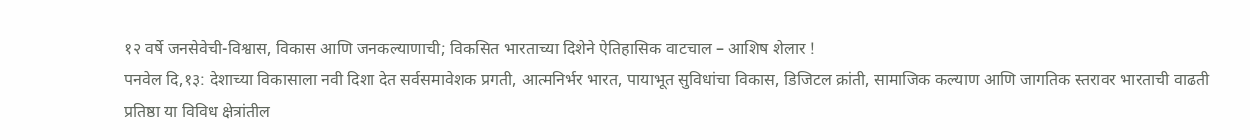१२ वर्षे जनसेवेची-विश्वास, विकास आणि जनकल्याणाची; विकसित भारताच्या दिशेने ऐतिहासिक वाटचाल – आशिष शेलार !
पनवेल दि,१३: देशाच्या विकासाला नवी दिशा देत सर्वसमावेशक प्रगती, आत्मनिर्भर भारत, पायाभूत सुविधांचा विकास, डिजिटल क्रांती, सामाजिक कल्याण आणि जागतिक स्तरावर भारताची वाढती प्रतिष्ठा या विविध क्षेत्रांतील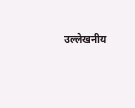उल्लेखनीय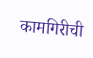कामगिरीची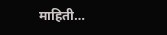माहिती…